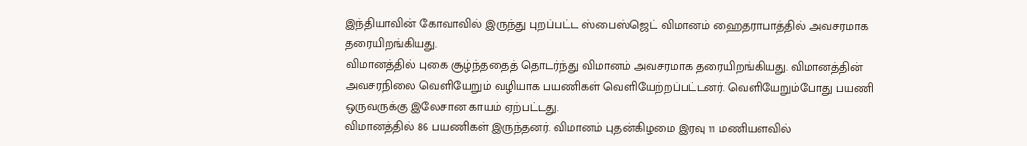இந்தியாவின் கோவாவில் இருந்து புறப்பட்ட ஸ்பைஸ்ஜெட் விமானம் ஹைதராபாத்தில் அவசரமாக தரையிறங்கியது.
விமானத்தில் புகை சூழ்ந்ததைத் தொடர்ந்து விமானம் அவசரமாக தரையிறங்கியது. விமானத்தின் அவசரநிலை வெளியேறும் வழியாக பயணிகள் வெளியேற்றப்பட்டனர். வெளியேறும்போது பயணி ஒருவருக்கு இலேசான காயம் ஏற்பட்டது.
விமானத்தில் 86 பயணிகள் இருந்தனர். விமானம் புதன்கிழமை இரவு 11 மணியளவில்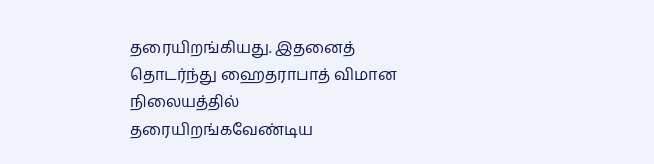தரையிறங்கியது. இதனைத் தொடர்ந்து ஹைதராபாத் விமான நிலையத்தில் தரையிறங்கவேண்டிய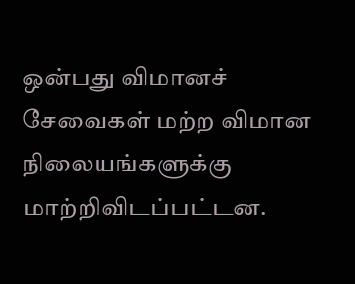ஒன்பது விமானச் சேவைகள் மற்ற விமான நிலையங்களுக்கு மாற்றிவிடப்பட்டன.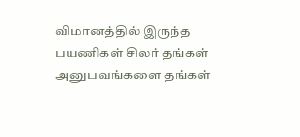விமானத்தில் இருந்த பயணிகள் சிலர் தங்கள் அனுபவங்களை தங்கள்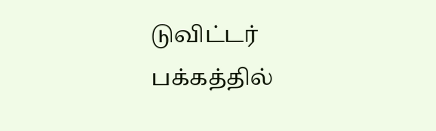டுவிட்டர் பக்கத்தில்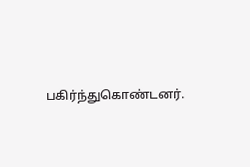பகிர்ந்துகொண்டனர்.